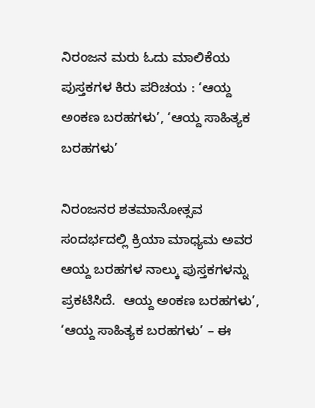ನಿರಂಜನ ಮರು ಓದು ಮಾಲಿಕೆಯ ಪುಸ್ತಕಗಳ ಕಿರು ಪರಿಚಯ : ‘ಆಯ್ದ ಅಂಕಣ ಬರಹಗಳು’, ‘ಆಯ್ದ ಸಾಹಿತ್ಯಕ ಬರಹಗಳು’

ನಿರಂಜನರ ಶತಮಾನೋತ್ಸವ ಸಂದರ್ಭದಲ್ಲಿ ಕ್ರಿಯಾ ಮಾಧ್ಯಮ ಅವರ ಆಯ್ದ ಬರಹಗಳ ನಾಲ್ಕು ಪುಸ್ತಕಗಳನ್ನು ಪ್ರಕಟಿಸಿದೆ.  ಆಯ್ದ ಅಂಕಣ ಬರಹಗಳು’, ‘ಆಯ್ದ ಸಾಹಿತ್ಯಕ ಬರಹಗಳು’ – ಈ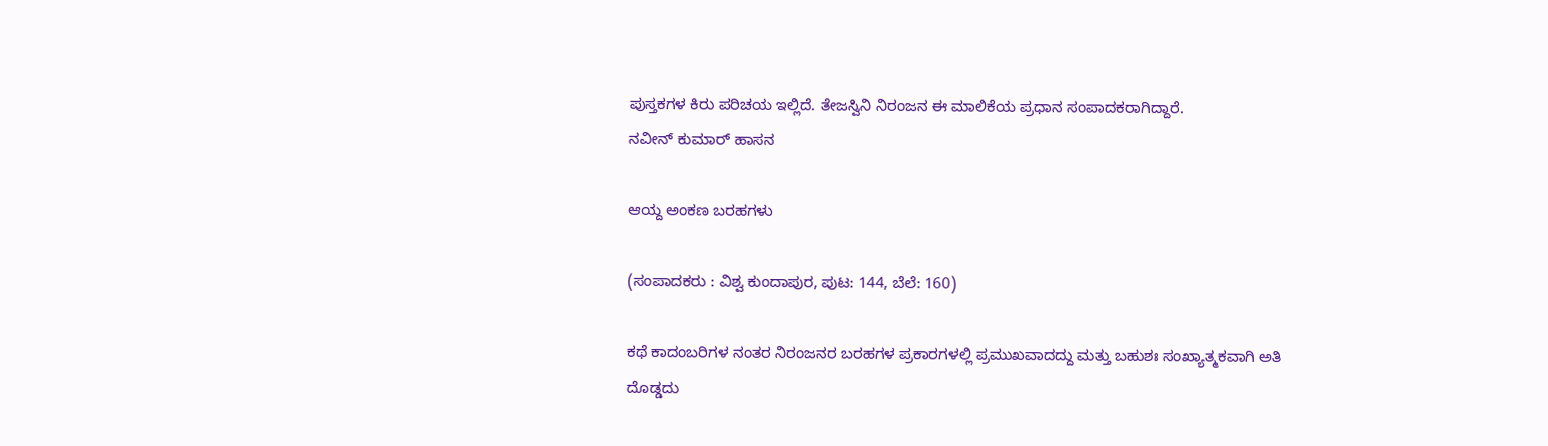ಪುಸ್ತಕಗಳ ಕಿರು ಪರಿಚಯ ಇಲ್ಲಿದೆ. ತೇಜಸ್ವಿನಿ ನಿರಂಜನ ಈ ಮಾಲಿಕೆಯ ಪ್ರಧಾನ ಸಂಪಾದಕರಾಗಿದ್ದಾರೆ.
ನವೀನ್‌ ಕುಮಾರ್‌ ಹಾಸನ

ಆಯ್ದ ಅಂಕಣ ಬರಹಗಳು

(ಸಂಪಾದಕರು : ವಿಶ್ವ ಕುಂದಾಪುರ, ಪುಟ: 144, ಬೆಲೆ: 160)

ಕಥೆ ಕಾದಂಬರಿಗಳ ನಂತರ ನಿರಂಜನರ ಬರಹಗಳ ಪ್ರಕಾರಗಳಲ್ಲಿ ಪ್ರಮುಖವಾದದ್ದು ಮತ್ತು ಬಹುಶಃ ಸಂಖ್ಯಾತ್ಮಕವಾಗಿ ಅತಿ ದೊಡ್ಡದು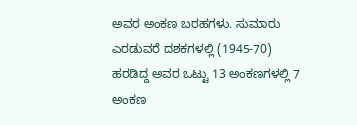ಅವರ ಅಂಕಣ ಬರಹಗಳು. ಸುಮಾರು ಎರಡುವರೆ ದಶಕಗಳಲ್ಲಿ (1945-70) ಹರಡಿದ್ದ ಅವರ ಒಟ್ಟು 13 ಅಂಕಣಗಳಲ್ಲಿ 7 ಅಂಕಣ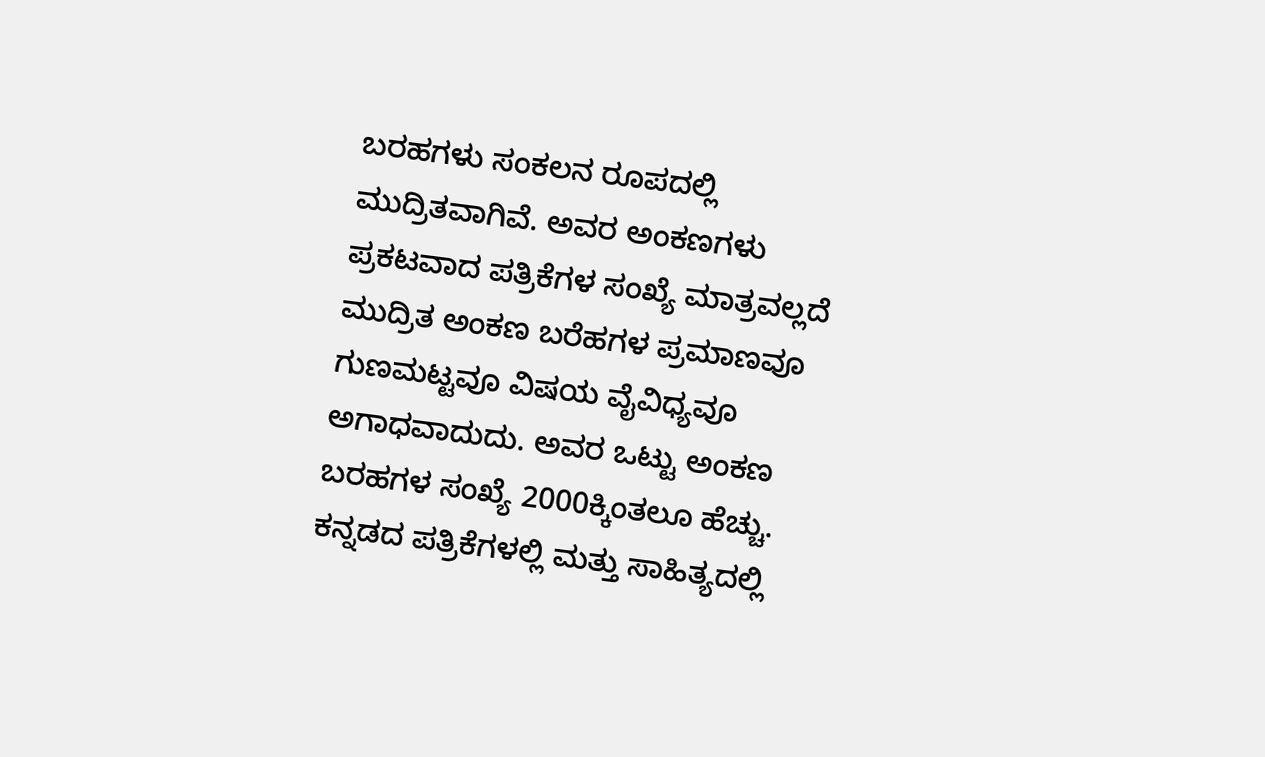ಬರಹಗಳು ಸಂಕಲನ ರೂಪದಲ್ಲಿ ಮುದ್ರಿತವಾಗಿವೆ. ಅವರ ಅಂಕಣಗಳು ಪ್ರಕಟವಾದ ಪತ್ರಿಕೆಗಳ ಸಂಖ್ಯೆ ಮಾತ್ರವಲ್ಲದೆ ಮುದ್ರಿತ ಅಂಕಣ ಬರೆಹಗಳ ಪ್ರಮಾಣವೂ ಗುಣಮಟ್ಟವೂ ವಿಷಯ ವೈವಿಧ್ಯವೂ ಅಗಾಧವಾದುದು. ಅವರ ಒಟ್ಟು ಅಂಕಣ ಬರಹಗಳ ಸಂಖ್ಯೆ 2000ಕ್ಕಿಂತಲೂ ಹೆಚ್ಚು. ಕನ್ನಡದ ಪತ್ರಿಕೆಗಳಲ್ಲಿ ಮತ್ತು ಸಾಹಿತ್ಯದಲ್ಲಿ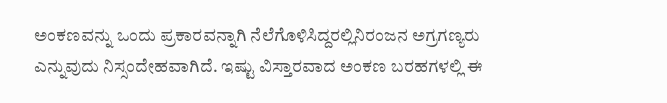ಅಂಕಣವನ್ನು ಒಂದು ಪ್ರಕಾರವನ್ನಾಗಿ ನೆಲೆಗೊಳಿಸಿದ್ದರಲ್ಲಿನಿರಂಜನ ಅಗ್ರಗಣ್ಯರು ಎನ್ನುವುದು ನಿಸ್ಸಂದೇಹವಾಗಿದೆ. ಇಷ್ಟು ವಿಸ್ತಾರವಾದ ಅಂಕಣ ಬರಹಗಳಲ್ಲಿ ಈ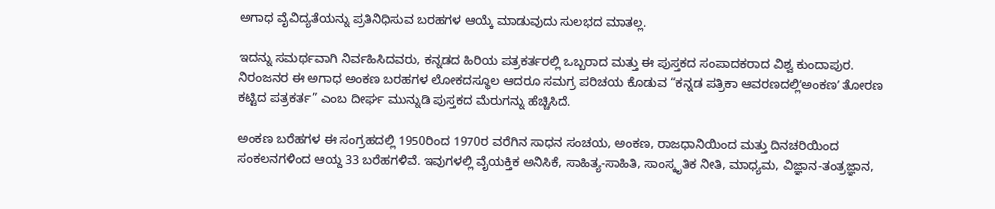ಅಗಾಧ ವೈವಿದ್ಯತೆಯನ್ನು ಪ್ರತಿನಿಧಿಸುವ ಬರಹಗಳ ಆಯ್ಕೆ ಮಾಡುವುದು ಸುಲಭದ ಮಾತಲ್ಲ.

ಇದನ್ನು ಸಮರ್ಥವಾಗಿ ನಿರ್ವಹಿಸಿದವರು, ಕನ್ನಡದ ಹಿರಿಯ ಪತ್ರಕರ್ತರಲ್ಲಿ ಒಬ್ಬರಾದ ಮತ್ತು ಈ ಪುಸ್ತಕದ ಸಂಪಾದಕರಾದ ವಿಶ್ವ ಕುಂದಾಪುರ. ನಿರಂಜನರ ಈ ಅಗಾಧ ಅಂಕಣ ಬರಹಗಳ ಲೋಕದಸ್ಥೂಲ ಆದರೂ ಸಮಗ್ರ ಪರಿಚಯ ಕೊಡುವ “ಕನ್ನಡ ಪತ್ರಿಕಾ ಆವರಣದಲ್ಲಿʻಅಂಕಣʼ ತೋರಣ ಕಟ್ಟಿದ ಪತ್ರಕರ್ತ” ಎಂಬ ದೀರ್ಘ ಮುನ್ನುಡಿ ಪುಸ್ತಕದ ಮೆರುಗನ್ನು ಹೆಚ್ಚಿಸಿದೆ.

ಅಂಕಣ ಬರೆಹಗಳ ಈ ಸಂಗ್ರಹದಲ್ಲಿ 1950ರಿಂದ 1970ರ ವರೆಗಿನ ಸಾಧನ ಸಂಚಯ, ಅಂಕಣ, ರಾಜಧಾನಿಯಿಂದ ಮತ್ತು ದಿನಚರಿಯಿಂದ ಸಂಕಲನಗಳಿಂದ ಆಯ್ದ 33 ಬರೆಹಗಳಿವೆ. ಇವುಗಳಲ್ಲಿ ವೈಯಕ್ತಿಕ ಅನಿಸಿಕೆ, ಸಾಹಿತ್ಯ-ಸಾಹಿತಿ, ಸಾಂಸ್ಕೃತಿಕ ನೀತಿ, ಮಾಧ್ಯಮ, ವಿಜ್ಞಾನ-ತಂತ್ರಜ್ಞಾನ,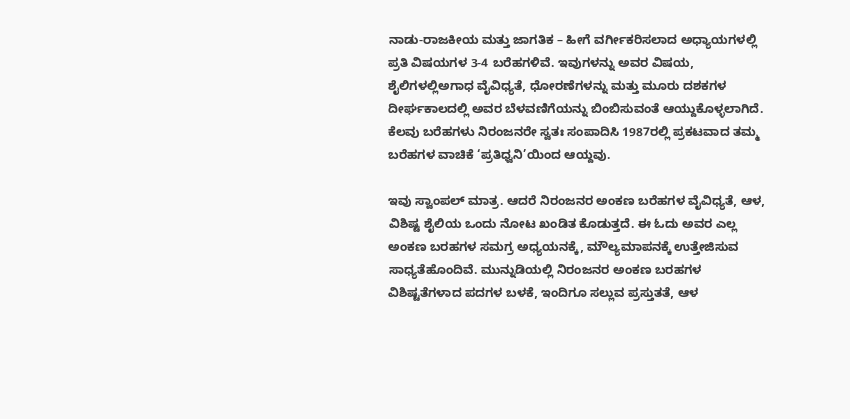ನಾಡು-ರಾಜಕೀಯ ಮತ್ತು ಜಾಗತಿಕ – ಹೀಗೆ ವರ್ಗೀಕರಿಸಲಾದ ಅಧ್ಯಾಯಗಳಲ್ಲಿ ಪ್ರತಿ ವಿಷಯಗಳ 3-4 ಬರೆಹಗಳಿವೆ. ಇವುಗಳನ್ನು ಅವರ ವಿಷಯ, ಶೈಲಿಗಳಲ್ಲಿಅಗಾಧ ವೈವಿಧ್ಯತೆ, ಧೋರಣೆಗಳನ್ನು ಮತ್ತು ಮೂರು ದಶಕಗಳ ದೀರ್ಘಕಾಲದಲ್ಲಿ ಅವರ ಬೆಳವಣಿಗೆಯನ್ನು ಬಿಂಬಿಸುವಂತೆ ಆಯ್ದುಕೊಳ್ಳಲಾಗಿದೆ. ಕೆಲವು ಬರೆಹಗಳು ನಿರಂಜನರೇ ಸ್ವತಃ ಸಂಪಾದಿಸಿ 1987ರಲ್ಲಿ ಪ್ರಕಟವಾದ ತಮ್ಮ ಬರೆಹಗಳ ವಾಚಿಕೆ ‘ಪ್ರತಿಧ್ವನಿ’ಯಿಂದ ಆಯ್ದವು.

ಇವು ಸ್ವಾಂಪಲ್ ಮಾತ್ರ. ಆದರೆ ನಿರಂಜನರ ಅಂಕಣ ಬರೆಹಗಳ ವೈವಿಧ್ಯತೆ, ಆಳ, ವಿಶಿಷ್ಟ ಶೈಲಿಯ ಒಂದು ನೋಟ ಖಂಡಿತ ಕೊಡುತ್ತದೆ. ಈ ಓದು ಅವರ ಎಲ್ಲ ಅಂಕಣ ಬರಹಗಳ ಸಮಗ್ರ ಅಧ್ಯಯನಕ್ಕೆ, ಮೌಲ್ಯಮಾಪನಕ್ಕೆ ಉತ್ತೇಜಿಸುವ ಸಾಧ್ಯತೆಹೊಂದಿವೆ. ಮುನ್ನುಡಿಯಲ್ಲಿ ನಿರಂಜನರ ಅಂಕಣ ಬರಹಗಳ ವಿಶಿಷ್ಟತೆಗಳಾದ ಪದಗಳ ಬಳಕೆ, ಇಂದಿಗೂ ಸಲ್ಲುವ ಪ್ರಸ್ತುತತೆ, ಆಳ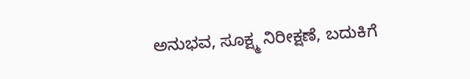ಅನುಭವ, ಸೂಕ್ಷ್ಮ ನಿರೀಕ್ಷಣೆ, ಬದುಕಿಗೆ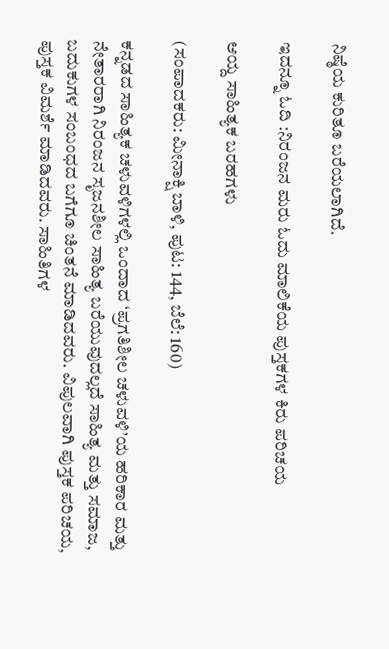ನಿಷ್ಠೆಯ ಕುರಿತೂ ಬರೆಯಲಾಗಿದೆ.

ಇದನ್ನೂ ಓದಿ :ನಿರಂಜನ ಮರು ಓದು ಮಾಲಿಕೆಯ ಪುಸ್ತಕಗಳ ಕಿರು ಪರಿಚಯ

ಆಯ್ದ ಸಾಹಿತ್ಯಕ ಬರಹಗಳು

(ಸಂಪಾದಕರು: ಮೀನಾಕ್ಷಿ ಬಾಳಿ, ಪುಟ: 144, ಬೆಲೆ: 160)

ಕನ್ನಡದ ಸಾಹಿತ್ಯಕ ಚಳುವಳಿಗಳಲ್ಲಿ ಒಂದಾದ ‘ಪ್ರಗತಿಶೀಲ ಚಳುವಳಿ’ಯ ಹರಿಕಾರ ಮತ್ತು ನೇತಾರರಾಗಿ ನಿರಂಜನ ಸೃಜನಶೀಲ ಸಾಹಿತ್ಯ ಬರೆಯುವುದಲ್ಲದೆ ಸಾಹಿತ್ಯ ಮತ್ತು ಸಮಾಜ, ಬದುಕುಗಳ ಸಂಬಂಧದ ಬಗೆಗೂ ಚಿಂತನೆ ಮಾಡಿದವರು. ವಿಪುಲವಾಗಿ ಪುಸ್ತಕ ಪರಿಚಯ, ಪುಸ್ತಕ ವಿಮರ್ಶೆ ಮಾಡಿದವರು. ಸಾಹಿತಿಗಳ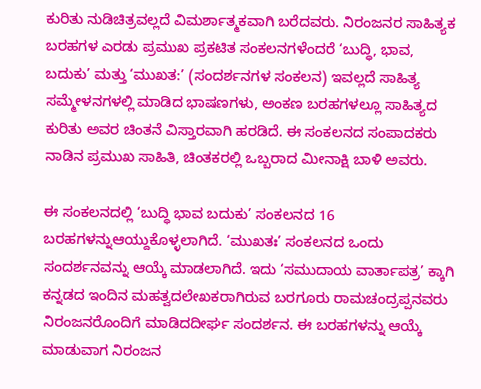ಕುರಿತು ನುಡಿಚಿತ್ರವಲ್ಲದೆ ವಿಮರ್ಶಾತ್ಮಕವಾಗಿ ಬರೆದವರು. ನಿರಂಜನರ ಸಾಹಿತ್ಯಕ ಬರಹಗಳ ಎರಡು ಪ್ರಮುಖ ಪ್ರಕಟಿತ ಸಂಕಲನಗಳೆಂದರೆ ‘ಬುದ್ಧಿ, ಭಾವ, ಬದುಕು’ ಮತ್ತು ‘ಮುಖತ:’ (ಸಂದರ್ಶನಗಳ ಸಂಕಲನ) ಇವಲ್ಲದೆ ಸಾಹಿತ್ಯ ಸಮ್ಮೇಳನಗಳಲ್ಲಿ ಮಾಡಿದ ಭಾಷಣಗಳು, ಅಂಕಣ ಬರಹಗಳಲ್ಲೂ ಸಾಹಿತ್ಯದ ಕುರಿತು ಅವರ ಚಿಂತನೆ ವಿಸ್ತಾರವಾಗಿ ಹರಡಿದೆ. ಈ ಸಂಕಲನದ ಸಂಪಾದಕರು ನಾಡಿನ ಪ್ರಮುಖ ಸಾಹಿತಿ, ಚಿಂತಕರಲ್ಲಿ ಒಬ್ಬರಾದ ಮೀನಾಕ್ಷಿ ಬಾಳಿ ಅವರು.

ಈ ಸಂಕಲನದಲ್ಲಿ ‘ಬುದ್ಧಿ ಭಾವ ಬದುಕು’ ಸಂಕಲನದ 16 ಬರಹಗಳನ್ನುಆಯ್ದುಕೊಳ್ಳಲಾಗಿದೆ. ‘ಮುಖತಃ’ ಸಂಕಲನದ ಒಂದು ಸಂದರ್ಶನವನ್ನು ಆಯ್ಕೆ ಮಾಡಲಾಗಿದೆ. ಇದು ‘ಸಮುದಾಯ ವಾರ್ತಾಪತ್ರ’ ಕ್ಕಾಗಿ ಕನ್ನಡದ ಇಂದಿನ ಮಹತ್ವದಲೇಖಕರಾಗಿರುವ ಬರಗೂರು ರಾಮಚಂದ್ರಪ್ಪನವರು ನಿರಂಜನರೊಂದಿಗೆ ಮಾಡಿದದೀರ್ಘ ಸಂದರ್ಶನ. ಈ ಬರಹಗಳನ್ನು ಆಯ್ಕೆ ಮಾಡುವಾಗ ನಿರಂಜನ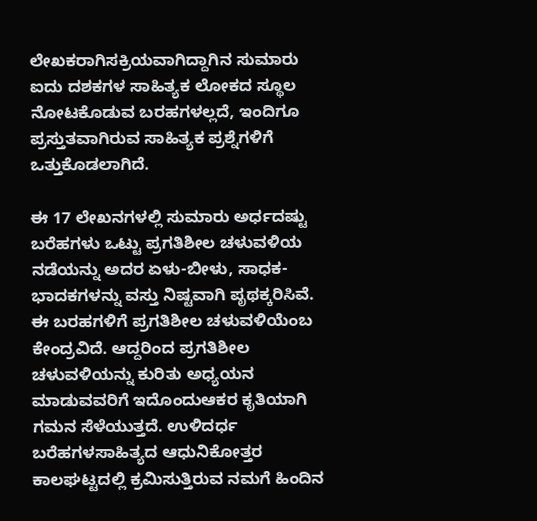ಲೇಖಕರಾಗಿಸಕ್ರಿಯವಾಗಿದ್ದಾಗಿನ ಸುಮಾರು ಐದು ದಶಕಗಳ ಸಾಹಿತ್ಯಕ ಲೋಕದ ಸ್ಥೂಲ ನೋಟಕೊಡುವ ಬರಹಗಳಲ್ಲದೆ, ಇಂದಿಗೂ ಪ್ರಸ್ತುತವಾಗಿರುವ ಸಾಹಿತ್ಯಕ ಪ್ರಶ್ನೆಗಳಿಗೆ ಒತ್ತುಕೊಡಲಾಗಿದೆ.

ಈ 17 ಲೇಖನಗಳಲ್ಲಿ ಸುಮಾರು ಅರ್ಧದಷ್ಟು ಬರೆಹಗಳು ಒಟ್ಟು ಪ್ರಗತಿಶೀಲ ಚಳುವಳಿಯ ನಡೆಯನ್ನು ಅದರ ಏಳು-ಬೀಳು, ಸಾಧಕ-ಭಾದಕಗಳನ್ನು ವಸ್ತು ನಿಷ್ಟವಾಗಿ ಪೃಥಕ್ಕರಿಸಿವೆ. ಈ ಬರಹಗಳಿಗೆ ಪ್ರಗತಿಶೀಲ ಚಳುವಳಿಯೆಂಬ ಕೇಂದ್ರವಿದೆ. ಆದ್ದರಿಂದ ಪ್ರಗತಿಶೀಲ ಚಳುವಳಿಯನ್ನು ಕುರಿತು ಅಧ್ಯಯನ ಮಾಡುವವರಿಗೆ ಇದೊಂದುಆಕರ ಕೃತಿಯಾಗಿ ಗಮನ ಸೆಳೆಯುತ್ತದೆ. ಉಳಿದರ್ಧ ಬರೆಹಗಳಸಾಹಿತ್ಯದ ಆಧುನಿಕೋತ್ತರ ಕಾಲಘಟ್ಟದಲ್ಲಿ ಕ್ರಮಿಸುತ್ತಿರುವ ನಮಗೆ ಹಿಂದಿನ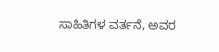ಸಾಹಿತಿಗಳ ವರ್ತನೆ, ಅವರ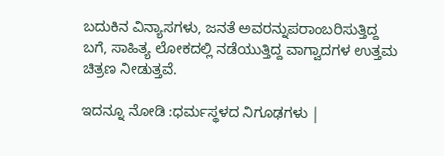ಬದುಕಿನ ವಿನ್ಯಾಸಗಳು, ಜನತೆ ಅವರನ್ನುಪರಾಂಬರಿಸುತ್ತಿದ್ದ ಬಗೆ, ಸಾಹಿತ್ಯ ಲೋಕದಲ್ಲಿ ನಡೆಯುತ್ತಿದ್ದ ವಾಗ್ವಾದಗಳ ಉತ್ತಮ ಚಿತ್ರಣ ನೀಡುತ್ತವೆ.

ಇದನ್ನೂ ನೋಡಿ :ಧರ್ಮಸ್ಥಳದ ನಿಗೂಢಗಳು |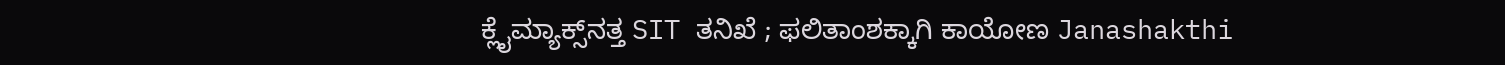ಕ್ಲೈಮ್ಯಾಕ್ಸ್‌ನತ್ತ SIT ತನಿಖೆ ; ಫಲಿತಾಂಶಕ್ಕಾಗಿ ಕಾಯೋಣ Janashakthi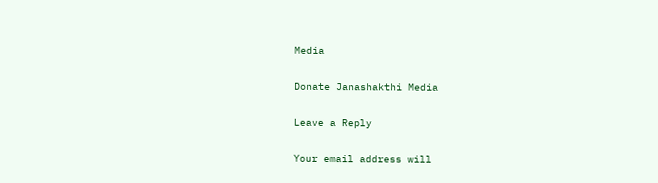Media

Donate Janashakthi Media

Leave a Reply

Your email address will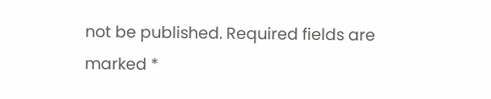not be published. Required fields are marked *